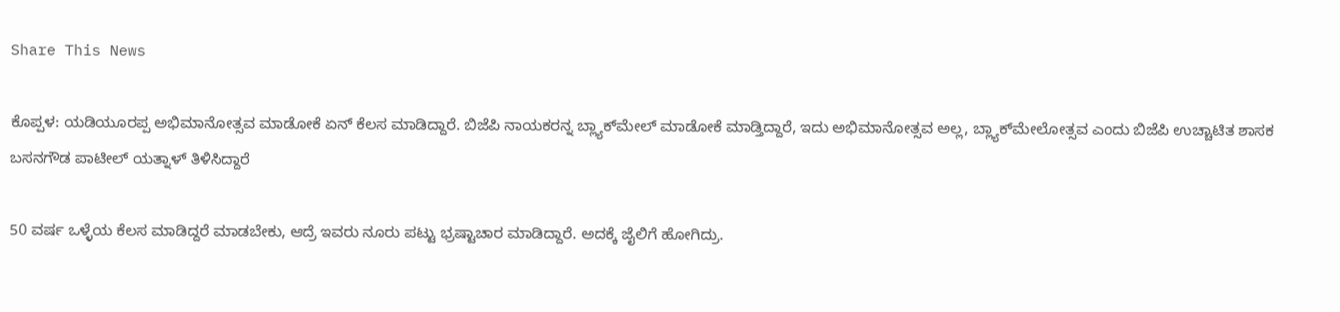Share This News

ಕೊಪ್ಪಳ: ಯಡಿಯೂರಪ್ಪ ಅಭಿಮಾನೋತ್ಸವ ಮಾಡೋಕೆ ಏನ್ ಕೆಲಸ ಮಾಡಿದ್ದಾರೆ. ಬಿಜೆಪಿ ನಾಯಕರನ್ನ ಬ್ಲ್ಯಾಕ್‌ಮೇಲ್ ಮಾಡೋಕೆ ಮಾಡ್ತಿದ್ದಾರೆ, ಇದು ಅಭಿಮಾನೋತ್ಸವ ಅಲ್ಲ, ಬ್ಲ್ಯಾಕ್‌ಮೇಲೋತ್ಸವ ಎಂದು ಬಿಜೆಪಿ ಉಚ್ಚಾಟಿತ ಶಾಸಕ ಬಸನಗೌಡ ಪಾಟೀಲ್ ಯತ್ನಾಳ್ ತಿಳಿಸಿದ್ದಾರೆ

50 ವರ್ಷ ಒಳ್ಳೆಯ ಕೆಲಸ ಮಾಡಿದ್ದರೆ ಮಾಡಬೇಕು, ಆದ್ರೆ ಇವರು ನೂರು ಪಟ್ಟು ಭ್ರಷ್ಟಾಚಾರ ಮಾಡಿದ್ದಾರೆ. ಅದಕ್ಕೆ ಜೈಲಿಗೆ ಹೋಗಿದ್ರು.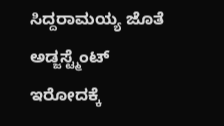ಸಿದ್ದರಾಮಯ್ಯ ಜೊತೆ ಅಡ್ಜಸ್ಟ್ಮೆಂಟ್ ಇರೋದಕ್ಕೆ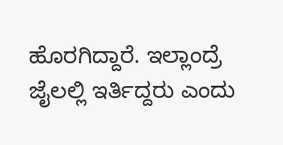ಹೊರಗಿದ್ದಾರೆ. ಇಲ್ಲಾಂದ್ರೆ ಜೈಲಲ್ಲಿ ಇರ್ತಿದ್ದರು ಎಂದು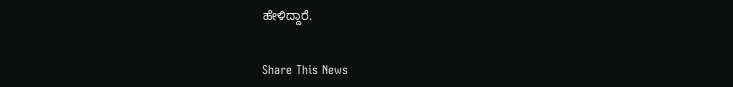ಹೇಳಿದ್ದಾರೆ.


Share This News